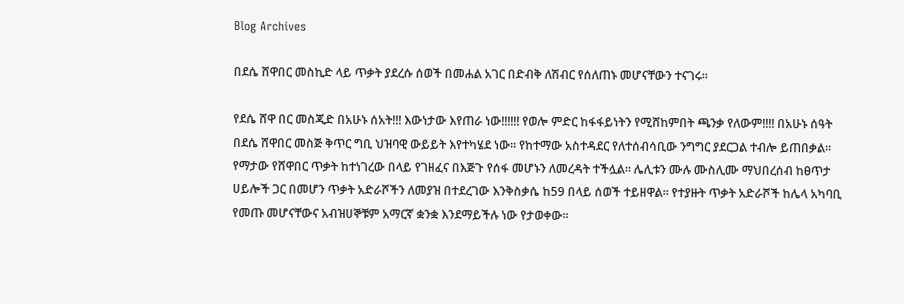Blog Archives

በደሴ ሸዋበር መስኪድ ላይ ጥቃት ያደረሱ ሰወች በመሐል አገር በድብቅ ለሽብር የሰለጠኑ መሆናቸውን ተናገሩ።

የደሴ ሸዋ በር መስጂድ በአሁኑ ሰአት!!! እውነታው እየጠራ ነው!!!!!! የወሎ ምድር ከፋፋይነትን የሚሸከምበት ጫንቃ የለውም!!!! በአሁኑ ሰዓት በደሴ ሸዋበር መስጅ ቅጥር ግቢ ህዝባዊ ውይይት እየተካሄደ ነው። የከተማው አስተዳደር የለተሰብሳቢው ንግግር ያደርጋል ተብሎ ይጠበቃል። የማታው የሸዋበር ጥቃት ከተነገረው በላይ የገዘፈና በእጅጉ የሰፋ መሆኑን ለመረዳት ተችሏል። ሌሊቱን ሙሉ ሙስሊሙ ማህበረሰብ ከፀጥታ ሀይሎች ጋር በመሆን ጥቃት አድራሾችን ለመያዝ በተደረገው እንቅስቃሴ ከ59 በላይ ሰወች ተይዘዋል። የተያዙት ጥቃት አድራሾች ከሌላ አካባቢ የመጡ መሆናቸውና አብዝሀኞቹም አማርኛ ቋንቋ እንደማይችሉ ነው የታወቀው።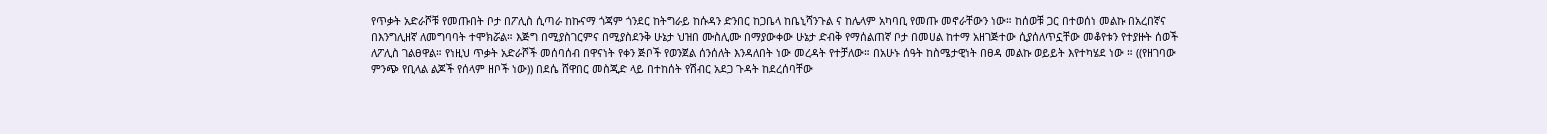የጥቃት አድራሾቹ የመጡበት ቦታ በፖሊስ ሲጣራ ከኩናማ ጎጃም ጎንደር ከትግራይ ከሱዳን ድንበር ከጋቤላ ከቤኒሻንጉል ና ከሌላም አካባቢ የመጡ መኖራቸውን ነው። ከሰወቹ ጋር በተወሰነ መልኩ በአረበኛና በእንግሊዘኛ ለመግባባት ተሞክሯል። እጅግ በሚያስገርምና በሚያስደንቅ ሁኔታ ህዝበ ሙስሊሙ በማያውቀው ሁኔታ ድብቅ የማሰልጠኛ ቦታ በመሀል ከተማ አዘገጅተው ሲያሰለጥኗቸው መቆየቱን የተያዙት ሰወች ለፖሊስ ገልፀዋል። የነዚህ ጥቃት አድራሾች መሰባሰብ በዋናነት የቀን ጅቦች የወንጀል ሰንሰለት እንዳለበት ነው መረዳት የተቻለው። በአሁኑ ሰዓት ከስሜታዊነት በፀዳ መልኩ ወይይት እየተካሄደ ነው ። ((የዘገባው ምንጭ የቢላል ልጆች የሰላም ዘቦች ነው)) በደሴ ሸዋበር መስጂድ ላይ በተከሰት የሽብር አደጋ ጉዳት ከደረሰባቸው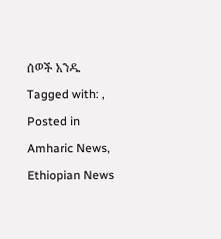ሰወች አንዱ
Tagged with: ,
Posted in Amharic News, Ethiopian News